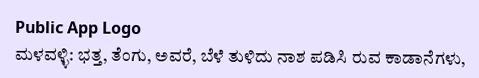Public App Logo
ಮಳವಳ್ಳಿ: ಭತ್ತ, ತೆಂಗು, ಅವರೆ, ಬೆಳೆ ತುಳಿದು ನಾಶ ಪಡಿಸಿ ರುವ ಕಾಡಾನೆಗಳು,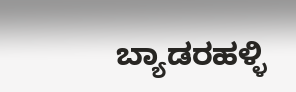ಬ್ಯಾಡರಹಳ್ಳಿ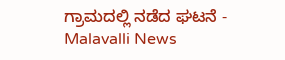ಗ್ರಾಮದಲ್ಲಿ ನಡೆದ ಘಟನೆ - Malavalli News